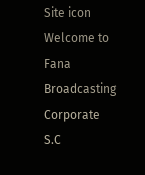Site icon Welcome to Fana Broadcasting Corporate S.C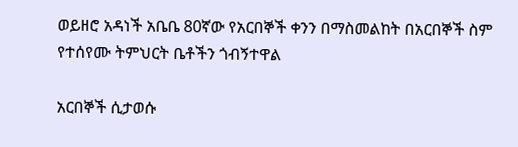ወይዘሮ አዳነች አቤቤ 80ኛው የአርበኞች ቀንን በማስመልከት በአርበኞች ስም የተሰየሙ ትምህርት ቤቶችን ጎብኝተዋል

አርበኞች ሲታወሱ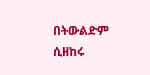በትውልድም ሲዘከሩ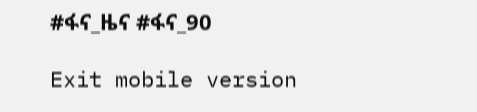#ፋና_ዜና #ፋና_90

Exit mobile version